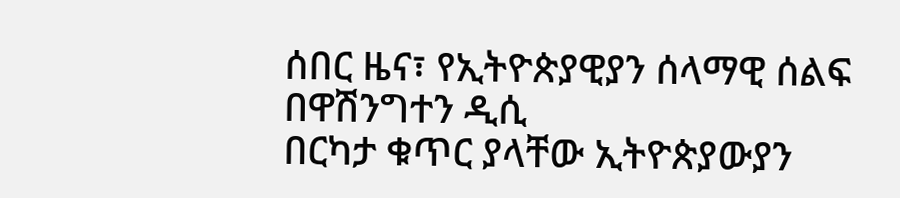ሰበር ዜና፣ የኢትዮጵያዊያን ሰላማዊ ሰልፍ በዋሽንግተን ዲሲ
በርካታ ቁጥር ያላቸው ኢትዮጵያውያን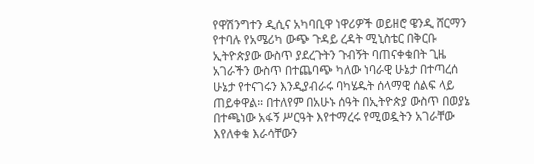የዋሽንግተን ዲሲና አካባቢዋ ነዋሪዎች ወይዘሮ ዌንዲ ሸርማን የተባሉ የአሜሪካ ውጭ ጉዳይ ረዳት ሚኒስቴር በቅርቡ ኢትዮጵያው ውስጥ ያደረጉትን ጉብኝት ባጠናቀቁበት ጊዜ አገራችን ውስጥ በተጨባጭ ካለው ነባራዊ ሁኔታ በተጣረሰ ሁኔታ የተናገሩን እንዲያብራሩ ባካሄዱት ሰላማዊ ሰልፍ ላይ ጠይቀዋል። በተለየም በአሁኑ ሰዓት በኢትዮጵያ ውስጥ በወያኔ በተጫነው አፋኝ ሥርዓት እየተማረሩ የሚወዷትን አገራቸው እየለቀቁ እራሳቸውን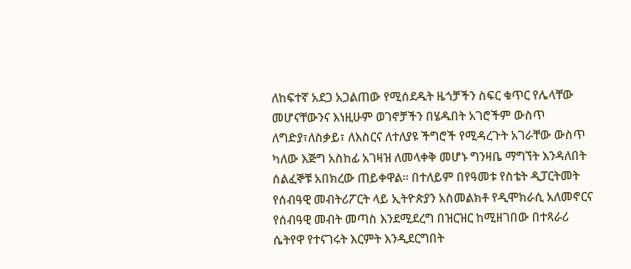ለከፍተኛ አደጋ አጋልጠው የሚሰደዱት ዜጎቻችን ስፍር ቁጥር የሌላቸው መሆናቸውንና እነዚሁም ወገኖቻችን በሄዱበት አገሮችም ውስጥ ለግድያ፣ለስቃይ፣ ለእስርና ለተለያዩ ችግሮች የሚዳረጉት አገራቸው ውስጥ ካለው እጅግ አስከፊ አገዛዝ ለመላቀቅ መሆኑ ግንዛቤ ማግኘት እንዳለበት ሰልፈኞቹ አበክረው ጠይቀዋል። በተለይም በየዓመቱ የስቴት ዲፓርትመት የሰብዓዊ መብትሪፖርት ላይ ኢትዮጵያን አስመልክቶ የዲሞክራሲ አለመኖርና የሰብዓዊ መብት መጣስ እንደሚደረግ በዝርዝር ከሚዘገበው በተጻራሪ ሴትየዋ የተናገሩት እርምት እንዲደርግበት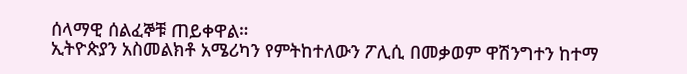ሰላማዊ ሰልፈኞቹ ጠይቀዋል።
ኢትዮጵያን አስመልክቶ አሜሪካን የምትከተለውን ፖሊሲ በመቃወም ዋሽንግተን ከተማ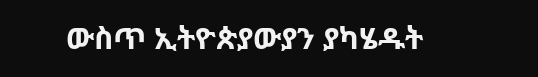ውስጥ ኢትዮጵያውያን ያካሄዱት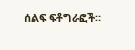ሰልፍ ፍቶግራፎች።